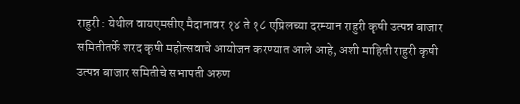राहुरी : येथील वायएमसीए मैदानावर १४ ते १८ एप्रिलच्या दरम्यान राहुरी कृषी उत्पन्न बाजार समितीतर्फे शरद कृषी महोत्सवाचे आयोजन करण्यात आले आहे, अशी माहिती राहुरी कृषी उत्पन्न बाजार समितीचे सभापती अरुण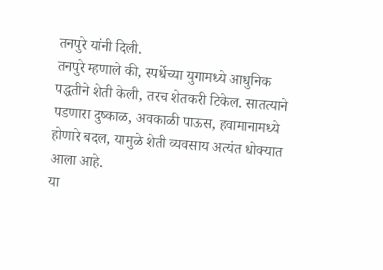तनपुरे यांनी दिली.
तनपुरे म्हणाले की, स्पर्धेच्या युगामध्ये आधुनिक पद्धतीने शेती केली, तरच शेतकरी टिकेल. सातत्याने पडणारा दुष्काळ, अवकाळी पाऊस, हवामानामध्ये होणारे बदल, यामुळे शेती व्यवसाय अत्यंत धोक्यात आला आहे.
या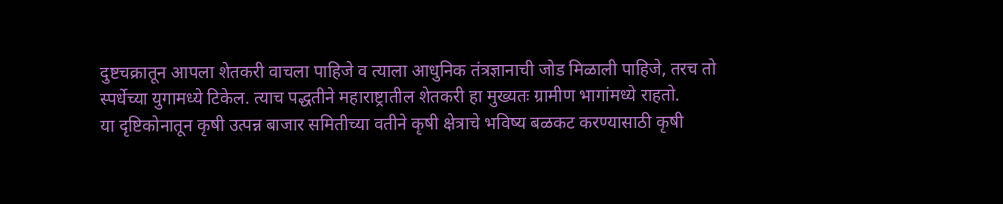दुष्टचक्रातून आपला शेतकरी वाचला पाहिजे व त्याला आधुनिक तंत्रज्ञानाची जोड मिळाली पाहिजे, तरच तो स्पर्धेच्या युगामध्ये टिकेल. त्याच पद्धतीने महाराष्ट्रातील शेतकरी हा मुख्यतः ग्रामीण भागांमध्ये राहतो.
या दृष्टिकोनातून कृषी उत्पन्न बाजार समितीच्या वतीने कृषी क्षेत्राचे भविष्य बळकट करण्यासाठी कृषी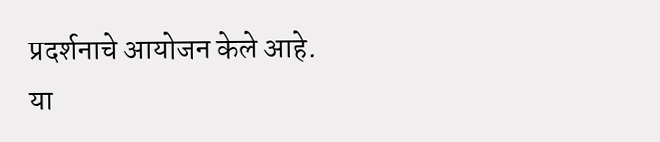प्रदर्शनाचे आयोजन केले आहे.
या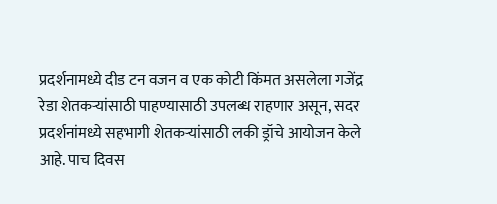प्रदर्शनामध्ये दीड टन वजन व एक कोटी किंमत असलेला गजेंद्र रेडा शेतकऱ्यांसाठी पाहण्यासाठी उपलब्ध राहणार असून, सदर प्रदर्शनांमध्ये सहभागी शेतकऱ्यांसाठी लकी ड्रॉचे आयोजन केले आहे. पाच दिवस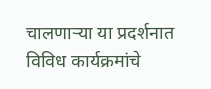चालणाऱ्या या प्रदर्शनात विविध कार्यक्रमांचे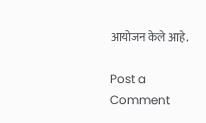आयोजन केले आहे.

Post a Comment